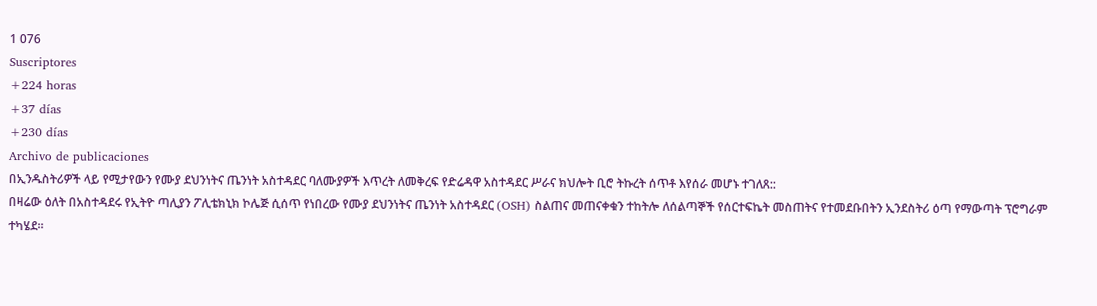1 076
Suscriptores
+224 horas
+37 días
+230 días
Archivo de publicaciones
በኢንዱስትሪዎች ላይ የሚታየውን የሙያ ደህንነትና ጤንነት አስተዳደር ባለሙያዎች እጥረት ለመቅረፍ የድሬዳዋ አስተዳደር ሥራና ክህሎት ቢሮ ትኩረት ሰጥቶ እየሰራ መሆኑ ተገለጸ::
በዛሬው ዕለት በአስተዳደሩ የኢትዮ ጣሊያን ፖሊቴክኒክ ኮሌጅ ሲሰጥ የነበረው የሙያ ደህንነትና ጤንነት አስተዳደር (OSH) ስልጠና መጠናቀቁን ተከትሎ ለሰልጣኞች የሰርተፍኬት መስጠትና የተመደቡበትን ኢንደስትሪ ዕጣ የማውጣት ፕሮግራም ተካሄደ።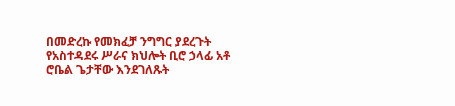በመድረኩ የመክፈቻ ንግግር ያደረጉት የአስተዳደሩ ሥራና ክህሎት ቢሮ ኃላፊ አቶ ሮቤል ጌታቸው እንደገለጹት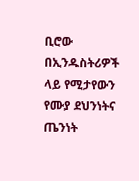ቢሮው በኢንዱስትሪዎች ላይ የሚታየውን የሙያ ደህንነትና ጤንነት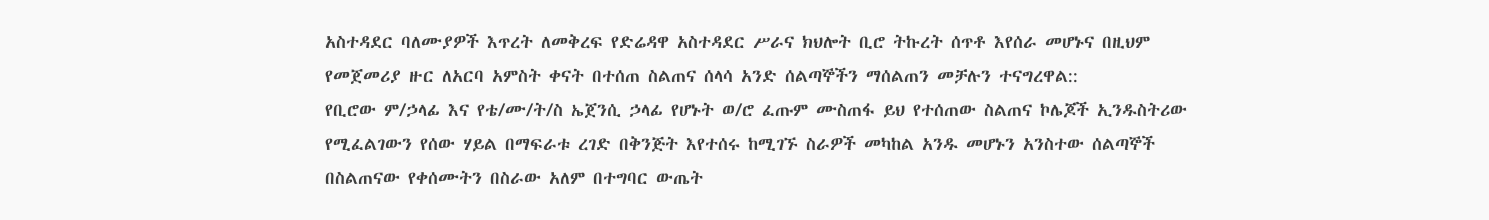አስተዳደር ባለሙያዎች እጥረት ለመቅረፍ የድሬዳዋ አስተዳደር ሥራና ክህሎት ቢሮ ትኩረት ሰጥቶ እየሰራ መሆኑና በዚህም የመጀመሪያ ዙር ለአርባ አምስት ቀናት በተሰጠ ስልጠና ሰላሳ አንድ ሰልጣኞችን ማሰልጠን መቻሉን ተናግረዋል::
የቢሮው ም/ኃላፊ እና የቴ/ሙ/ት/ስ ኤጀንሲ ኃላፊ የሆኑት ወ/ሮ ፈጡም ሙስጠፋ ይህ የተሰጠው ስልጠና ኮሌጆች ኢንዱስትሪው የሚፈልገውን የሰው ሃይል በማፍራቱ ረገድ በቅንጅት እየተሰሩ ከሚገኙ ስራዎች መካከል አንዱ መሆኑን አንስተው ሰልጣኞች በስልጠናው የቀሰሙትን በስራው አለም በተግባር ውጤት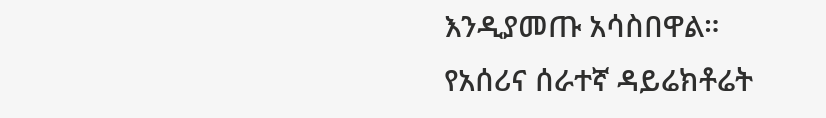እንዲያመጡ አሳስበዋል።
የአሰሪና ሰራተኛ ዳይሬክቶሬት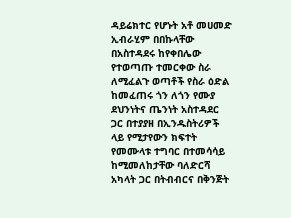ዳይሬክተር የሆኑት አቶ መሀመድ ኢብራሂም በበኩላቸው በአስተዳደሩ ከየቀበሌው የተወጣጡ ተመርቀው ስራ ለሚፈልጉ ወጣቶች የስራ ዕድል ከመፈጠሩ ጎን ለጎን የሙያ ደህንነትና ጤንነት አስተዳደር ጋር በተያያዘ በኢንዱስትሪዎች ላይ የሚታየውን ክፍተት የመሙላቱ ተግባር በተመሳሳይ ከሚመለከታቸው ባለድርሻ አካላት ጋር በትብብርና በቅንጅት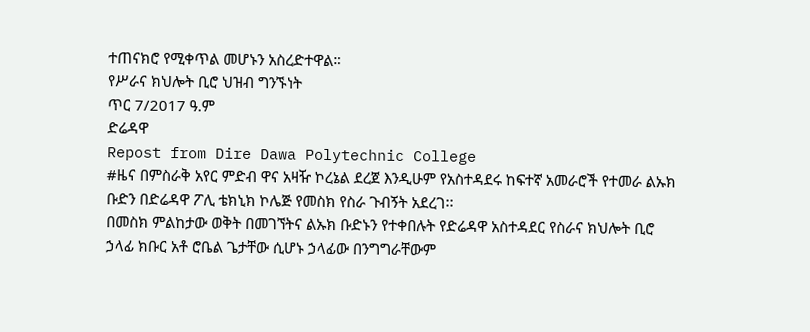ተጠናክሮ የሚቀጥል መሆኑን አስረድተዋል።
የሥራና ክህሎት ቢሮ ህዝብ ግንኙነት
ጥር 7/2017 ዓ.ም
ድሬዳዋ
Repost from Dire Dawa Polytechnic College
#ዜና በምስራቅ አየር ምድብ ዋና አዛዥ ኮረኔል ደረጀ እንዲሁም የአስተዳደሩ ከፍተኛ አመራሮች የተመራ ልኡክ ቡድን በድሬዳዋ ፖሊ ቴክኒክ ኮሌጅ የመስክ የስራ ጉብኝት አደረገ፡፡
በመስክ ምልከታው ወቅት በመገኘትና ልኡክ ቡድኑን የተቀበሉት የድሬዳዋ አስተዳደር የስራና ክህሎት ቢሮ ኃላፊ ክቡር አቶ ሮቤል ጌታቸው ሲሆኑ ኃላፊው በንግግራቸውም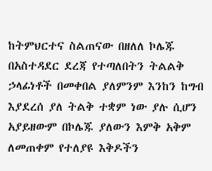ከትምህርተና ስልጠናው በዘለለ ኮሌጁ በአስተዳደር ደረጃ የተጣለበትን ትልልቅ ኃላፊነቶች በመቀበል ያለምንም እንከን ከግብ እያደረሰ ያለ ትልቅ ተቋም ነው ያሉ ሲሆን አያይዘውም በኮሌጁ ያለውን እምቅ አቅም ለመጠቀም የተለያዩ እቅዶችን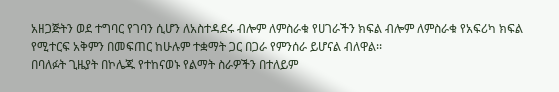አዘጋጅትን ወደ ተግባር የገባን ሲሆን ለአስተዳደሩ ብሎም ለምስራቁ የሀገራችን ክፍል ብሎም ለምስራቁ የአፍሪካ ክፍል የሚተርፍ አቅምን በመፍጠር ከሁሉም ተቋማት ጋር በጋራ የምንሰራ ይሆናል ብለዋል፡፡
በባለፉት ጊዜያት በኮሌጁ የተከናወኑ የልማት ስራዎችን በተለይም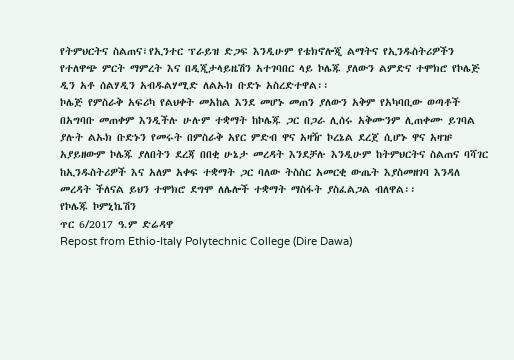የትምህርትና ስልጠና፣የኢንተር ፕራይዝ ድጋፍ እንዲሁም የቴክኖሎጂ ልማትና የኢንዱስትሪዎችን የተለዋጭ ምርት ማምረት እና በዲጂታላይዜሽን አተገባበር ላይ ኮሌጁ ያለውን ልምድና ተሞክሮ የኮሌጅ ዲን አቶ ሰልሃዲን አብዱልሃሚድ ለልኡክ ቡድኑ አስረድተዋል፡፡
ኮሌጅ የምስራቅ አፍሪካ የልህቀት መአከል እንደ መሆኑ መጠን ያለውን አቅም የአካባቢው ወጣቶች በአግባቡ መጠቀም እንዲችሉ ሁሉም ተቋማት ከኮሌጁ ጋር በጋራ ሊሰሩ አቅሙንም ሊጠቀሙ ይገባል ያሉት ልኡክ ቡድኑን የመሩት በምስራቅ አየር ምድብ ዋና አዛዥ ኮረኔል ደረጀ ሲሆኑ ዋና አዛዡ አያይዘውም ኮሌጁ ያለበትን ደረጃ በበቂ ሁኔታ መረዳት እንደቻሉ እንዲሁም ከትምህርትና ስልጠና ባሻገር ከኢንዱስትሪዎች እና አለም አቀፍ ተቋማት ጋር ባለው ትስስር አመርቂ ውጤት እያስመዘገባ እንዳለ መረዳት ችለናል ይህን ተሞክሮ ደግሞ ለሌሎች ተቋማት ማስፋት ያስፈልጋል ብለዋል፡፡
የኮሌጁ ኮምኒኬሽን
ጥር 6/2017 ዓ.ም ድሬዳዋ
Repost from Ethio-Italy Polytechnic College (Dire Dawa)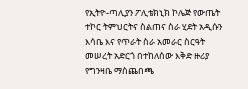የኢትዮ-ጣሊያን ፖሊቴክኒክ ኮሌጅ የውጤት ተኮር ትምህርትና ስልጠና ስራ ሂደት አዲሱን እሳቤ እና የጥራት ስራ አመራር ስርዓት መሠረት አድርጎ በተከለሰው እቅድ ዙሪያ የግንዛቤ ማስጨበጫ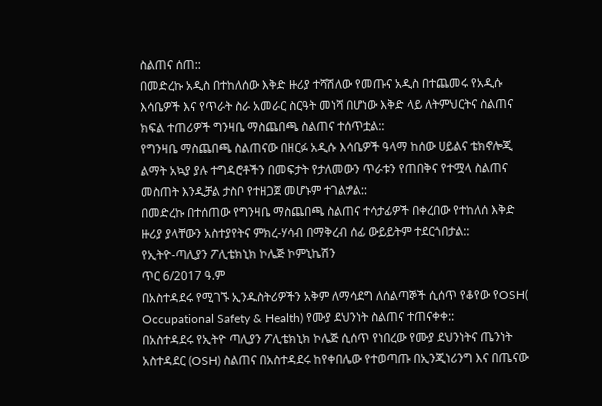ስልጠና ሰጠ::
በመድረኩ አዲስ በተከለሰው እቅድ ዙሪያ ተሻሽለው የመጡና አዲስ በተጨመሩ የአዲሱ እሳቤዎች እና የጥራት ስራ አመራር ስርዓት መነሻ በሆነው እቅድ ላይ ለትምህርትና ስልጠና ክፍል ተጠሪዎች ግንዛቤ ማስጨበጫ ስልጠና ተሰጥቷል::
የግንዛቤ ማስጨበጫ ስልጠናው በዘርፉ አዲሱ እሳቤዎች ዓላማ ከሰው ሀይልና ቴክኖሎጂ ልማት አኳያ ያሉ ተግዳሮቶችን በመፍታት የታለመውን ጥራቱን የጠበቅና የተሟላ ስልጠና መስጠት እንዲቻል ታስቦ የተዘጋጀ መሆኑም ተገልፇል::
በመድረኩ በተሰጠው የግንዛቤ ማስጨበጫ ስልጠና ተሳታፊዎች በቀረበው የተከለሰ እቅድ ዙሪያ ያላቸውን አስተያየትና ምክረ-ሃሳብ በማቅረብ ሰፊ ውይይትም ተደርጎበታል::
የኢትዮ-ጣሊያን ፖሊቴክኒክ ኮሌጅ ኮምኒኬሽን
ጥር 6/2017 ዓ.ም
በአስተዳደሩ የሚገኙ ኢንዱስትሪዎችን አቅም ለማሳደግ ለሰልጣኞች ሲሰጥ የቆየው የOSH( Occupational Safety & Health) የሙያ ደህንነት ስልጠና ተጠናቀቀ::
በአስተዳደሩ የኢትዮ ጣሊያን ፖሊቴክኒክ ኮሌጅ ሲሰጥ የነበረው የሙያ ደህንነትና ጤንነት አስተዳደር (OSH) ስልጠና በአስተዳደሩ ከየቀበሌው የተወጣጡ በኢንጂነሪንግ እና በጤናው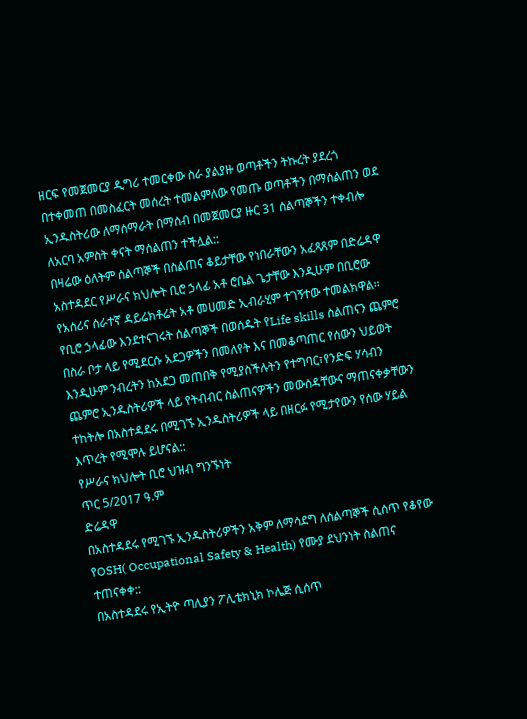ዘርፍ የመጀመርያ ዲግሪ ተመርቀው ስራ ያልያዙ ወጣቶችን ትኩረት ያደረጎ በተቀመጠ በመስፈርት መሰረት ተመልምለው የመጡ ወጣቶችን በማሰልጠን ወደ ኢንዱስትሪው ለማሰማራት በማሰብ በመጀመርያ ዙር 31 ሰልጣኞችን ተቀብሎ ለአርባ አምስት ቀናት ማሰልጠን ተችሏል::
በዛሬው ዕለትም ሰልጣኞች በስልጠና ቆይታቸው የነበራቸውን አፈጻጸም በድሬዳዋ አስተዳደር የሥራና ክህሎት ቢሮ ኃላፊ አቶ ሮቤል ጌታቸው እንዲሁም በቢሮው የአሰሪና ሰራተኛ ዳይሬክቶሬት አቶ መሀመድ ኢብራሂም ተገኝተው ተመልክዋል።
የቢሮ ኃላፊው እንደተናገሩት ሰልጣኞች በወሰዱት የLife skills ስልጠናን ጨምሮ በስራ ቦታ ላይ የሚደርሱ አደጋዎችን በመለየት እና በመቆጣጠር የሰውን ህይወት እንዲሁም ንብረትን ከአደጋ መጠበቅ የሚያስችሉትን የተግባር፣የንድፍ ሃሳብን ጨምሮ ኢንዱስትሪዎች ላይ የትብብር ስልጠናዎችን መውሰዳቸውና ማጠናቀቃቸውን ተከትሎ በአስተዳደሩ በሚገኙ ኢንዱስትሪዎች ላይ በዘርፉ የሚታየውን የሰው ሃይል እጥረት የሚሞሉ ይሆናል::
የሥራና ክህሎት ቢሮ ህዝብ ግንኙነት
ጥር 5/2017 ዓ.ም
ድሬዳዋ
በአስተዳደሩ የሚገኙ ኢንዱስትሪዎችን አቅም ለማሳደግ ለሰልጣኞች ሲሰጥ የቆየው የOSH( Occupational Safety & Health) የሙያ ደህንነት ስልጠና ተጠናቀቀ::
በአስተዳደሩ የኢትዮ ጣሊያን ፖሊቴክኒክ ኮሌጅ ሲሰጥ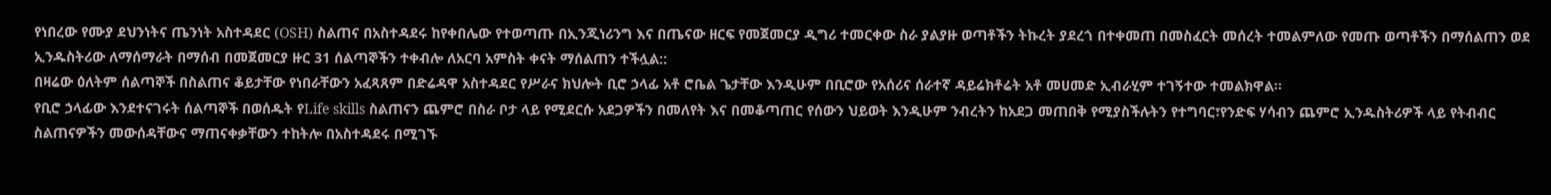የነበረው የሙያ ደህንነትና ጤንነት አስተዳደር (OSH) ስልጠና በአስተዳደሩ ከየቀበሌው የተወጣጡ በኢንጂነሪንግ እና በጤናው ዘርፍ የመጀመርያ ዲግሪ ተመርቀው ስራ ያልያዙ ወጣቶችን ትኩረት ያደረጎ በተቀመጠ በመስፈርት መሰረት ተመልምለው የመጡ ወጣቶችን በማሰልጠን ወደ ኢንዱስትሪው ለማሰማራት በማሰብ በመጀመርያ ዙር 31 ሰልጣኞችን ተቀብሎ ለአርባ አምስት ቀናት ማሰልጠን ተችሏል::
በዛሬው ዕለትም ሰልጣኞች በስልጠና ቆይታቸው የነበራቸውን አፈጻጸም በድሬዳዋ አስተዳደር የሥራና ክህሎት ቢሮ ኃላፊ አቶ ሮቤል ጌታቸው እንዲሁም በቢሮው የአሰሪና ሰራተኛ ዳይሬክቶሬት አቶ መሀመድ ኢብራሂም ተገኝተው ተመልክዋል።
የቢሮ ኃላፊው እንደተናገሩት ሰልጣኞች በወሰዱት የLife skills ስልጠናን ጨምሮ በስራ ቦታ ላይ የሚደርሱ አደጋዎችን በመለየት እና በመቆጣጠር የሰውን ህይወት እንዲሁም ንብረትን ከአደጋ መጠበቅ የሚያስችሉትን የተግባር፣የንድፍ ሃሳብን ጨምሮ ኢንዱስትሪዎች ላይ የትብብር ስልጠናዎችን መውሰዳቸውና ማጠናቀቃቸውን ተከትሎ በአስተዳደሩ በሚገኙ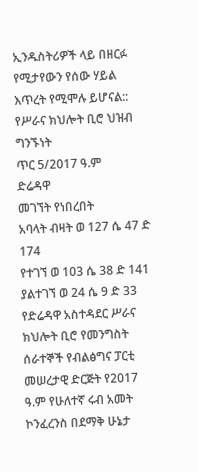ኢንዱስትሪዎች ላይ በዘርፉ የሚታየውን የሰው ሃይል እጥረት የሚሞሉ ይሆናል::
የሥራና ክህሎት ቢሮ ህዝብ ግንኙነት
ጥር 5/2017 ዓ.ም
ድሬዳዋ
መገኘት የነበረበት
አባላት ብዛት ወ 127 ሴ 47 ድ 174
የተገኘ ወ 103 ሴ 38 ድ 141
ያልተገኘ ወ 24 ሴ 9 ድ 33
የድሬዳዋ አስተዳደር ሥራና ክህሎት ቢሮ የመንግስት ሰራተኞች የብልፅግና ፓርቲ መሠረታዊ ድርጅት የ2017 ዓ.ም የሁለተኛ ሩብ አመት ኮንፈረንስ በደማቅ ሁኔታ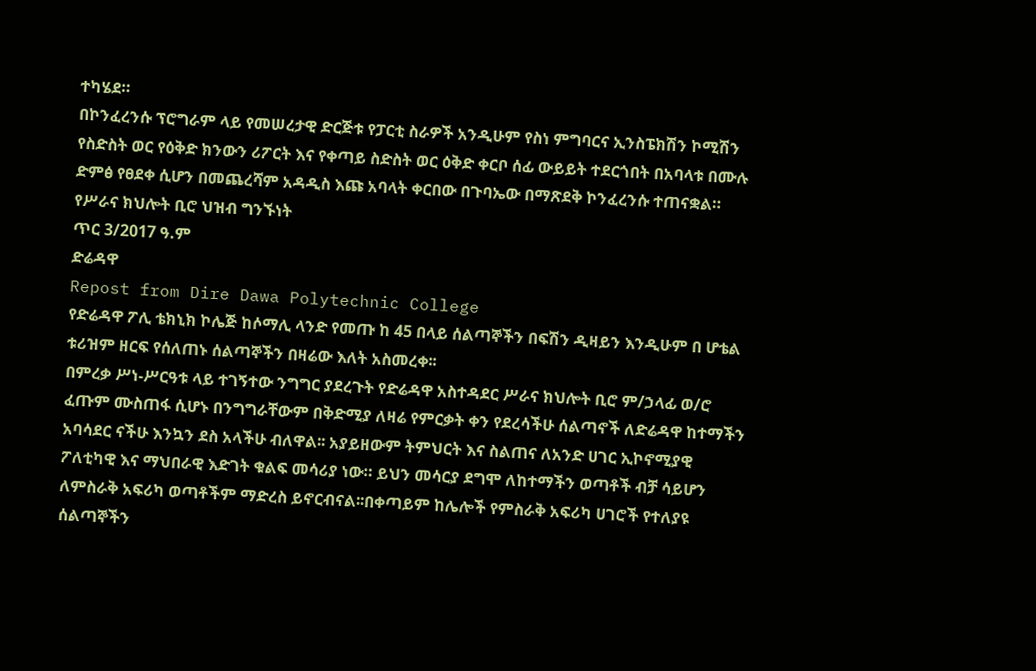ተካሄደ።
በኮንፈረንሱ ፕሮግራም ላይ የመሠረታዊ ድርጅቱ የፓርቲ ስራዎች አንዲሁም የስነ ምግባርና ኢንስፔክሽን ኮሚሽን የስድስት ወር የዕቅድ ክንውን ሪፖርት እና የቀጣይ ስድስት ወር ዕቅድ ቀርቦ ሰፊ ውይይት ተደርጎበት በአባላቱ በሙሉ ድምፅ የፀደቀ ሲሆን በመጨረሻም አዳዲስ እጩ አባላት ቀርበው በጉባኤው በማጽደቅ ኮንፈረንሱ ተጠናቋል።
የሥራና ክህሎት ቢሮ ህዝብ ግንኙነት
ጥር 3/2017 ዓ.ም
ድሬዳዋ
Repost from Dire Dawa Polytechnic College
የድሬዳዋ ፖሊ ቴክኒክ ኮሌጅ ከሶማሊ ላንድ የመጡ ከ 45 በላይ ሰልጣኞችን በፍሽን ዲዛይን እንዲሁም በ ሆቴል ቱሪዝም ዘርፍ የሰለጠኑ ሰልጣኞችን በዛሬው እለት አስመረቀ፡፡
በምረቃ ሥነ-ሥርዓቱ ላይ ተገኝተው ንግግር ያደረጉት የድሬዳዋ አስተዳደር ሥራና ክህሎት ቢሮ ም/ኃላፊ ወ/ሮ ፈጡም ሙስጠፋ ሲሆኑ በንግግራቸውም በቅድሚያ ለዛሬ የምርቃት ቀን የደረሳችሁ ሰልጣኖች ለድሬዳዋ ከተማችን አባሳደር ናችሁ እንኳን ደስ አላችሁ ብለዋል፡፡ አያይዘውም ትምህርት እና ስልጠና ለአንድ ሀገር ኢኮኖሚያዊ ፖለቲካዊ እና ማህበራዊ እድገት ቁልፍ መሳሪያ ነው። ይህን መሳርያ ደግሞ ለከተማችን ወጣቶች ብቻ ሳይሆን ለምስራቅ አፍሪካ ወጣቶችም ማድረስ ይኖርብናል፡፡በቀጣይም ከሌሎች የምስራቅ አፍሪካ ሀገሮች የተለያዩ ሰልጣኞችን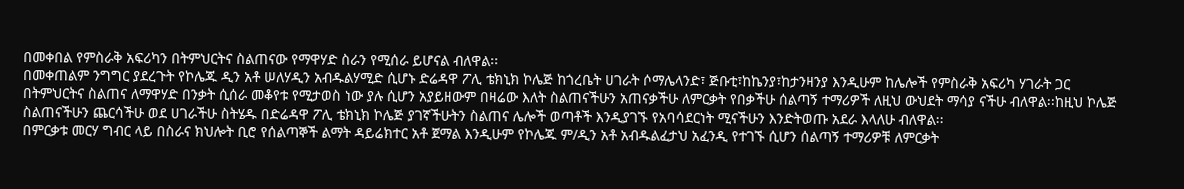በመቀበል የምስራቅ አፍሪካን በትምህርትና ስልጠናው የማዋሃድ ስራን የሚሰራ ይሆናል ብለዋል፡፡
በመቀጠልም ንግግር ያደረጉት የኮሌጁ ዲን አቶ ሠለሃዲን አብዱልሃሚድ ሲሆኑ ድሬዳዋ ፖሊ ቴክኒክ ኮሌጅ ከጎረቤት ሀገራት ሶማሌላንድ፣ ጅቡቲ፣ከኬንያ፣ከታንዛንያ እንዲሁም ከሌሎች የምስራቅ አፍሪካ ሃገራት ጋር በትምህርትና ስልጠና ለማዋሃድ በንቃት ሲሰራ መቆየቱ የሚታወስ ነው ያሉ ሲሆን አያይዘውም በዛሬው እለት ስልጠናችሁን አጠናቃችሁ ለምርቃት የበቃችሁ ሰልጣኝ ተማሪዎች ለዚህ ውህደት ማሳያ ናችሁ ብለዋል፡፡ከዚህ ኮሌጅ ስልጠናችሁን ጨርሳችሁ ወደ ሀገራችሁ ስትሄዱ በድሬዳዋ ፖሊ ቴክኒክ ኮሌጅ ያገኛችሁትን ስልጠና ሌሎች ወጣቶች እንዲያገኙ የአባሳደርነት ሚናችሁን እንድትወጡ አደራ እላለሁ ብለዋል፡፡
በምርቃቱ መርሃ ግብር ላይ በስራና ክህሎት ቢሮ የሰልጣኞች ልማት ዳይሬክተር አቶ ጀማል እንዲሁም የኮሌጁ ም/ዲን አቶ አብዱልፈታህ አፈንዲ የተገኙ ሲሆን ሰልጣኝ ተማሪዎቹ ለምርቃት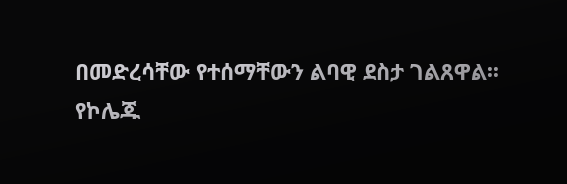በመድረሳቸው የተሰማቸውን ልባዊ ደስታ ገልጸዋል፡፡
የኮሌጁ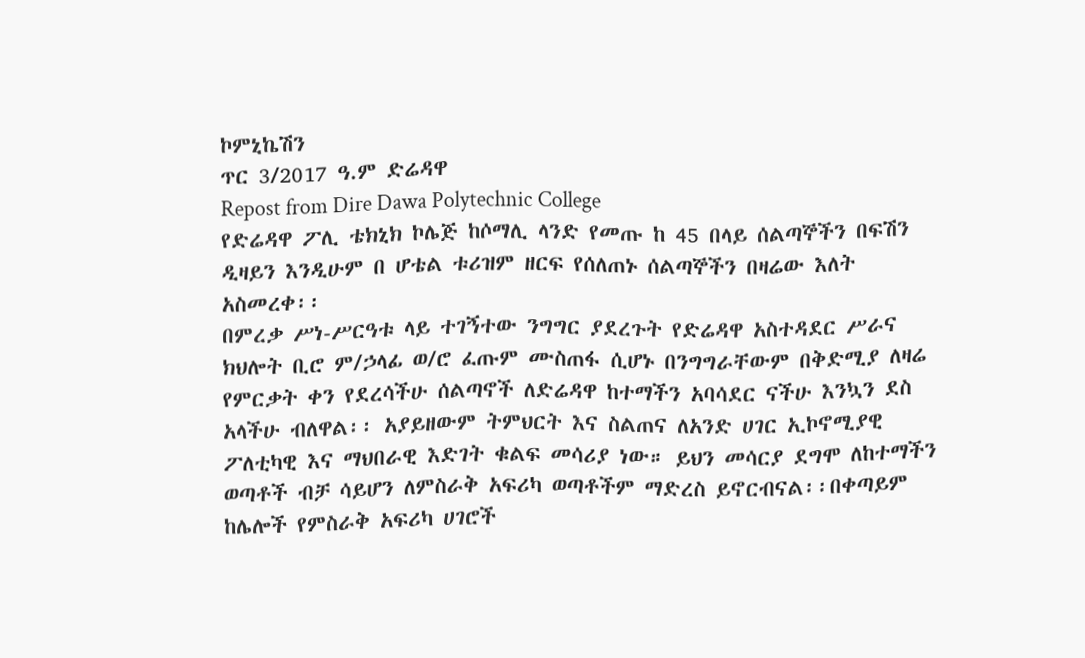ኮምኒኬሽን
ጥር 3/2017 ዓ.ም ድሬዳዋ
Repost from Dire Dawa Polytechnic College
የድሬዳዋ ፖሊ ቴክኒክ ኮሌጅ ከሶማሊ ላንድ የመጡ ከ 45 በላይ ሰልጣኞችን በፍሽን ዲዛይን እንዲሁም በ ሆቴል ቱሪዝም ዘርፍ የሰለጠኑ ሰልጣኞችን በዛሬው እለት አስመረቀ፡፡
በምረቃ ሥነ-ሥርዓቱ ላይ ተገኝተው ንግግር ያደረጉት የድሬዳዋ አስተዳደር ሥራና ክህሎት ቢሮ ም/ኃላፊ ወ/ሮ ፈጡም ሙስጠፋ ሲሆኑ በንግግራቸውም በቅድሚያ ለዛሬ የምርቃት ቀን የደረሳችሁ ሰልጣኖች ለድሬዳዋ ከተማችን አባሳደር ናችሁ እንኳን ደስ አላችሁ ብለዋል፡፡ አያይዘውም ትምህርት እና ስልጠና ለአንድ ሀገር ኢኮኖሚያዊ ፖለቲካዊ እና ማህበራዊ እድገት ቁልፍ መሳሪያ ነው። ይህን መሳርያ ደግሞ ለከተማችን ወጣቶች ብቻ ሳይሆን ለምስራቅ አፍሪካ ወጣቶችም ማድረስ ይኖርብናል፡፡በቀጣይም ከሌሎች የምስራቅ አፍሪካ ሀገሮች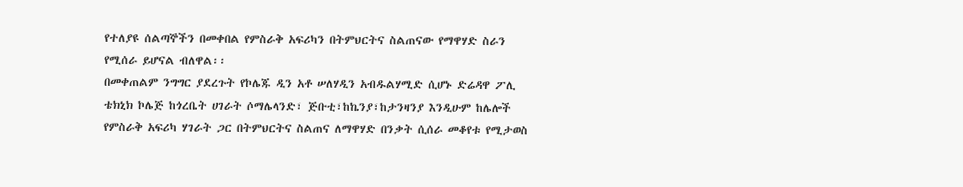የተለያዩ ሰልጣኞችን በመቀበል የምስራቅ አፍሪካን በትምህርትና ስልጠናው የማዋሃድ ስራን የሚሰራ ይሆናል ብለዋል፡፡
በመቀጠልም ንግግር ያደረጉት የኮሌጁ ዲን አቶ ሠለሃዲን አብዱልሃሚድ ሲሆኑ ድሬዳዋ ፖሊ ቴክኒክ ኮሌጅ ከጎረቤት ሀገራት ሶማሌላንድ፣ ጅቡቲ፣ከኬንያ፣ከታንዛንያ እንዲሁም ከሌሎች የምስራቅ አፍሪካ ሃገራት ጋር በትምህርትና ስልጠና ለማዋሃድ በንቃት ሲሰራ መቆየቱ የሚታወስ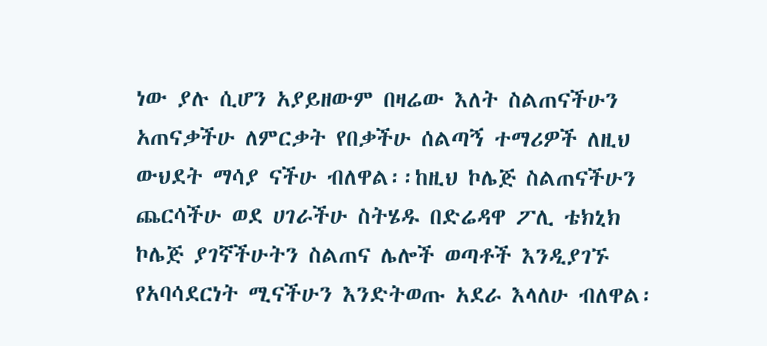ነው ያሉ ሲሆን አያይዘውም በዛሬው እለት ስልጠናችሁን አጠናቃችሁ ለምርቃት የበቃችሁ ሰልጣኝ ተማሪዎች ለዚህ ውህደት ማሳያ ናችሁ ብለዋል፡፡ከዚህ ኮሌጅ ስልጠናችሁን ጨርሳችሁ ወደ ሀገራችሁ ስትሄዱ በድሬዳዋ ፖሊ ቴክኒክ ኮሌጅ ያገኛችሁትን ስልጠና ሌሎች ወጣቶች እንዲያገኙ የአባሳደርነት ሚናችሁን እንድትወጡ አደራ እላለሁ ብለዋል፡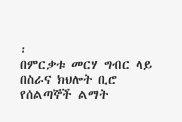፡
በምርቃቱ መርሃ ግብር ላይ በስራና ክህሎት ቢሮ የሰልጣኞች ልማት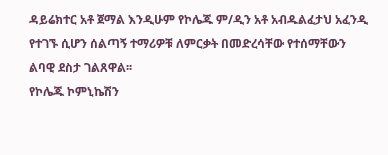ዳይሬክተር አቶ ጀማል እንዲሁም የኮሌጁ ም/ዲን አቶ አብዱልፈታህ አፈንዲ የተገኙ ሲሆን ሰልጣኝ ተማሪዎቹ ለምርቃት በመድረሳቸው የተሰማቸውን ልባዊ ደስታ ገልጸዋል፡፡
የኮሌጁ ኮምኒኬሽን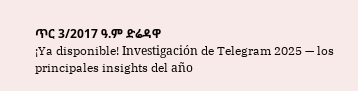ጥር 3/2017 ዓ.ም ድሬዳዋ
¡Ya disponible! Investigación de Telegram 2025 — los principales insights del año